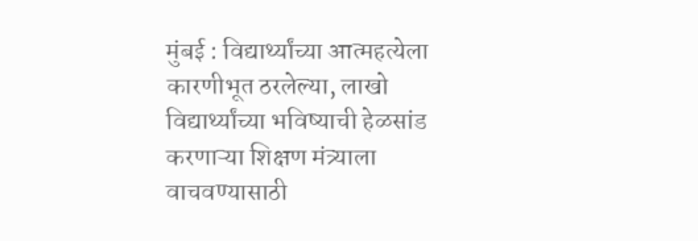मुंबई : विद्यार्थ्यांच्या आत्महत्येला कारणीभूत ठरलेल्या, लाखो विद्यार्थ्यांच्या भविष्याची हेळसांड करणाऱ्या शिक्षण मंत्र्याला वाचवण्यासाठी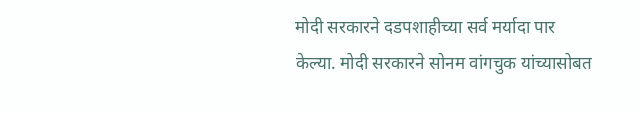मोदी सरकारने दडपशाहीच्या सर्व मर्यादा पार केल्या. मोदी सरकारने सोनम वांगचुक यांच्यासोबत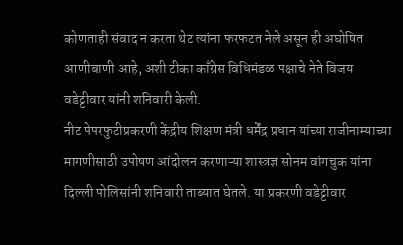कोणताही संवाद न करता थेट त्यांना फरफटत नेले असून ही अघोषित आणीबाणी आहे, अशी टीका काँग्रेस विधिमंडळ पक्षाचे नेते विजय वडेट्टीवार यांनी शनिवारी केली.
नीट पेपरफुटीप्रकरणी केंद्रीय शिक्षण मंत्री धर्मेंद्र प्रधान यांच्या राजीनाम्याच्या मागणीसाठी उपोषण आंदोलन करणाऱ्या शास्त्रज्ञ सोनम वांगचुक यांना दिल्ली पोलिसांनी शनिवारी ताब्यात घेतले. या प्रकरणी वडेट्टीवार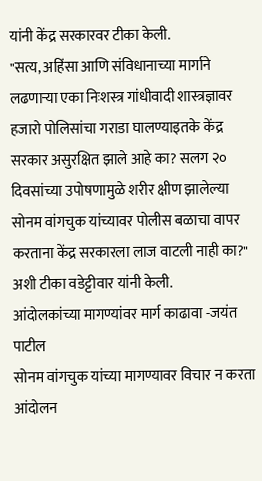यांनी केंद्र सरकारवर टीका केली.
"सत्य, अहिंसा आणि संविधानाच्या मार्गाने लढणाऱ्या एका निःशस्त्र गांधीवादी शास्त्रज्ञावर हजारो पोलिसांचा गराडा घालण्याइतके केंद्र सरकार असुरक्षित झाले आहे का? सलग २० दिवसांच्या उपोषणामुळे शरीर क्षीण झालेल्या सोनम वांगचुक यांच्यावर पोलीस बळाचा वापर करताना केंद्र सरकारला लाज वाटली नाही का?" अशी टीका वडेट्टीवार यांनी केली.
आंदोलकांच्या मागण्यांवर मार्ग काढावा -जयंत पाटील
सोनम वांगचुक यांच्या मागण्यावर विचार न करता आंदोलन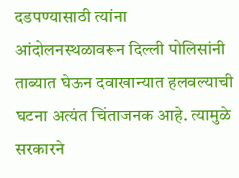दडपण्यासाठी त्यांना आंदोलनस्थळावरून दिल्ली पोलिसांनी ताब्यात घेऊन दवाखान्यात हलवल्याची घटना अत्यंत चिंताजनक आहे. त्यामुळे सरकारने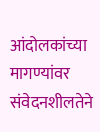आंदोलकांच्या मागण्यांवर संवेदनशीलतेने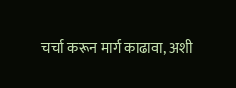चर्चा करून मार्ग काढावा, अशी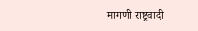मागणी राष्ट्रवादी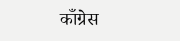काँग्रेस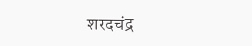शरदचंद्र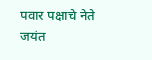पवार पक्षाचे नेते जयंत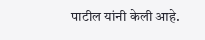पाटील यांनी केली आहे.